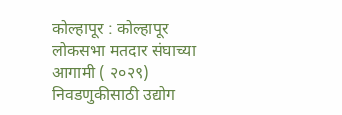कोल्हापूर : कोल्हापूर लोकसभा मतदार संघाच्या आगामी ( २०२९) निवडणुकीसाठी उद्योग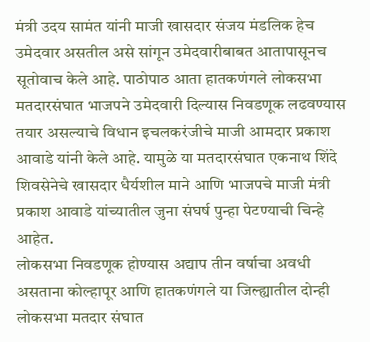मंत्री उदय सामंत यांनी माजी खासदार संजय मंडलिक हेच उमेदवार असतील असे सांगून उमेदवारीबाबत आतापासूनच सूतोवाच केले आहे. पाठोपाठ आता हातकणंगले लोकसभा मतदारसंघात भाजपने उमेदवारी दिल्यास निवडणूक लढवण्यास तयार असल्याचे विधान इचलकरंजीचे माजी आमदार प्रकाश आवाडे यांनी केले आहे. यामुळे या मतदारसंघात एकनाथ शिंदे शिवसेनेचे खासदार धैर्यशील माने आणि भाजपचे माजी मंत्री प्रकाश आवाडे यांच्यातील जुना संघर्ष पुन्हा पेटण्याची चिन्हे आहेत.
लोकसभा निवडणूक होण्यास अद्याप तीन वर्षाचा अवधी असताना कोल्हापूर आणि हातकणंगले या जिल्ह्यातील दोन्ही लोकसभा मतदार संघात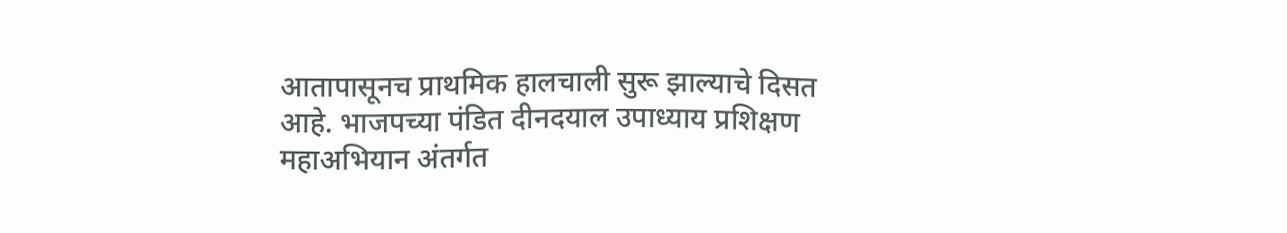आतापासूनच प्राथमिक हालचाली सुरू झाल्याचे दिसत आहे. भाजपच्या पंडित दीनदयाल उपाध्याय प्रशिक्षण महाअभियान अंतर्गत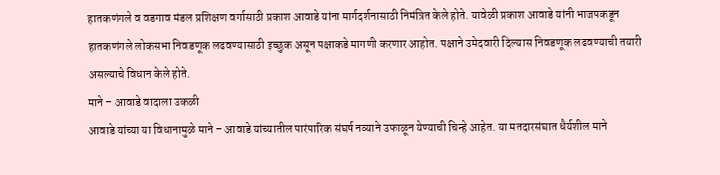हातकणंगले व वडगाव मंडल प्रशिक्षण वर्गासाठी प्रकाश आवाडे यांना मार्गदर्शनासाठी निमंत्रित केले होते. यावेळी प्रकाश आवाडे यांनी भाजपकडून हातकणंगले लोकसभा निवडणूक लढवण्यासाठी इच्छुक असून पक्षाकडे मागणी करणार आहोत. पक्षाने उमेदवारी दिल्यास निवडणूक लढवण्याची तयारी असल्याचे विधान केले होते.
माने – आवाडे वादाला उकळी
आवाडे यांच्या या विधानामुळे माने – आवाडे यांच्यातील पारंपारिक संघर्ष नव्याने उफाळून येण्याची चिन्हे आहेत. या मतदारसंघात धैर्यशील माने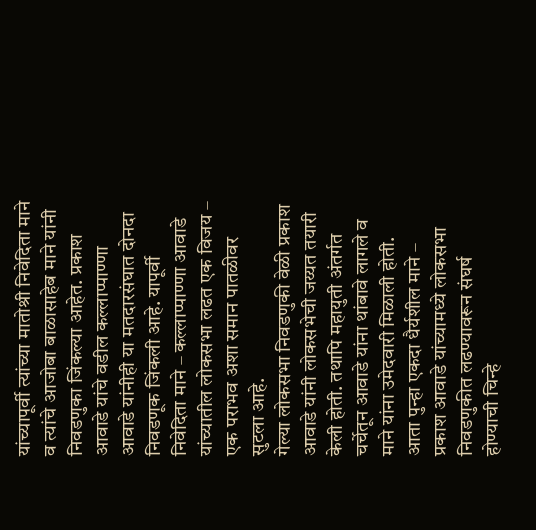यांच्यापूर्वी त्यांच्या मातोश्री निवेदिता माने व त्यांचे आजोबा बाळासाहेब माने यांनी निवडणुका जिंकल्या आहेत. प्रकाश आवाडे यांचे वडील कल्लाप्पाण्णा आवाडे यांनीही या मतदारसंघात दोनदा निवडणूक जिंकली आहे. यापूर्वी निवेदिता माने – कल्लाप्पाण्णा आवाडे यांच्यातील लोकसभा लढत एक विजय – एक पराभव अशा समान पातळीवर सुटला आहे.
गेल्या लोकसभा निवडणुकी वेळी प्रकाश आवाडे यांनी लोकसभेची जय्यत तयारी केली होती. तथापि महायुती अंतर्गत चर्चेतून आवाडे यांना थांबावे लागले व माने यांना उमेदवारी मिळाली होती. आता पुन्हा एकदा धैर्यशील माने – प्रकाश आवाडे यांच्यामध्ये लोकसभा निवडणुकीत लढण्यावरून संघर्ष होण्याची चिन्हे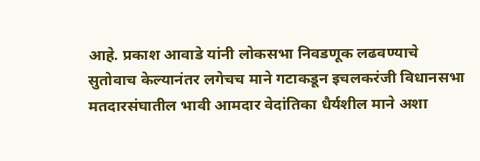आहे. प्रकाश आवाडे यांनी लोकसभा निवडणूक लढवण्याचे सुतोवाच केल्यानंतर लगेचच माने गटाकडून इचलकरंजी विधानसभा मतदारसंघातील भावी आमदार वेदांतिका धैर्यशील माने अशा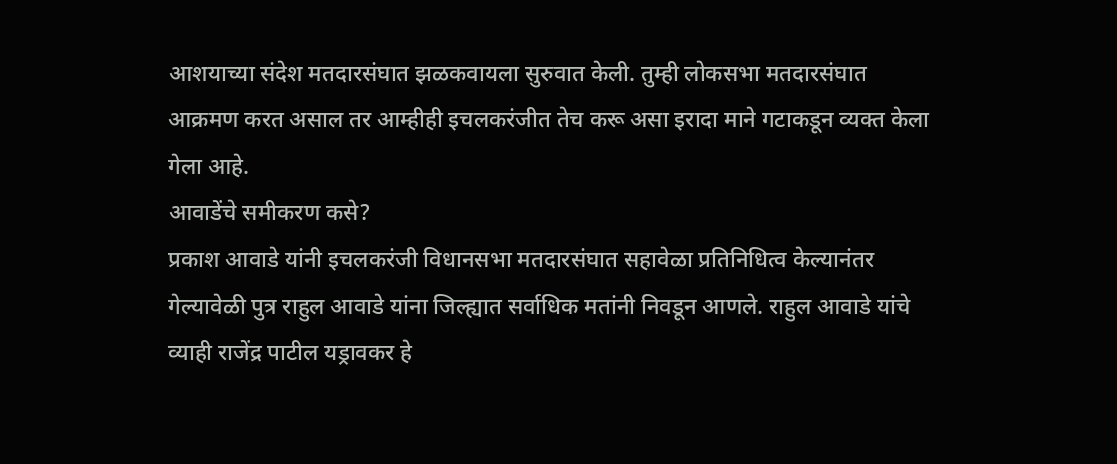आशयाच्या संदेश मतदारसंघात झळकवायला सुरुवात केली. तुम्ही लोकसभा मतदारसंघात आक्रमण करत असाल तर आम्हीही इचलकरंजीत तेच करू असा इरादा माने गटाकडून व्यक्त केला गेला आहे.
आवाडेंचे समीकरण कसे?
प्रकाश आवाडे यांनी इचलकरंजी विधानसभा मतदारसंघात सहावेळा प्रतिनिधित्व केल्यानंतर गेल्यावेळी पुत्र राहुल आवाडे यांना जिल्ह्यात सर्वाधिक मतांनी निवडून आणले. राहुल आवाडे यांचे व्याही राजेंद्र पाटील यड्रावकर हे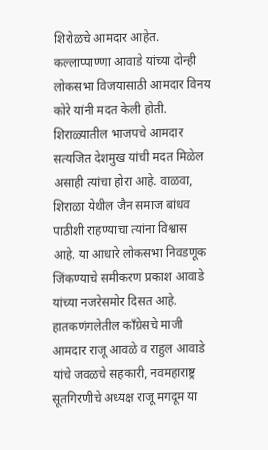शिरोळचे आमदार आहेत. कल्लाप्पाण्णा आवाडे यांच्या दोन्ही लोकसभा विजयासाठी आमदार विनय कोरे यांनी मदत केली होती. शिराळ्यातील भाजपचे आमदार सत्यजित देशमुख यांची मदत मिळेल असाही त्यांचा होरा आहे. वाळवा, शिराळा येथील जैन समाज बांधव पाठीशी राहण्याचा त्यांना विश्वास आहे. या आधारे लोकसभा निवडणूक जिंकण्याचे समीकरण प्रकाश आवाडे यांच्या नजरेसमोर दिसत आहे. हातकणंगलेतील काँग्रेसचे माजी आमदार राजू आवळे व राहुल आवाडे यांचे जवळचे सहकारी, नवमहाराष्ट्र सूतगिरणीचे अध्यक्ष राजू मगदूम या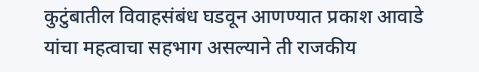कुटुंबातील विवाहसंबंध घडवून आणण्यात प्रकाश आवाडे यांचा महत्वाचा सहभाग असल्याने ती राजकीय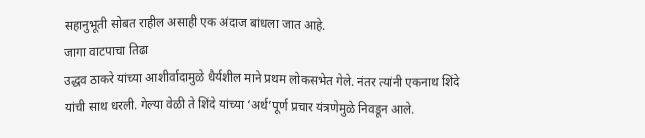सहानुभूती सोबत राहील असाही एक अंदाज बांधला जात आहे.
जागा वाटपाचा तिढा
उद्धव ठाकरे यांच्या आशीर्वादामुळे धैर्यशील माने प्रथम लोकसभेत गेले. नंतर त्यांनी एकनाथ शिंदे यांची साथ धरली. गेल्या वेळी ते शिंदे यांच्या ‘अर्थ’पूर्ण प्रचार यंत्रणेमुळे निवडून आले.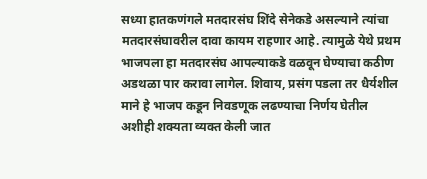सध्या हातकणंगले मतदारसंघ शिंदे सेनेकडे असल्याने त्यांचा मतदारसंघावरील दावा कायम राहणार आहे. त्यामुळे येथे प्रथम भाजपला हा मतदारसंघ आपल्याकडे वळवून घेण्याचा कठीण अडथळा पार करावा लागेल. शिवाय, प्रसंग पडला तर धैर्यशील माने हे भाजप कडून निवडणूक लढण्याचा निर्णय घेतील अशीही शक्यता व्यक्त केली जात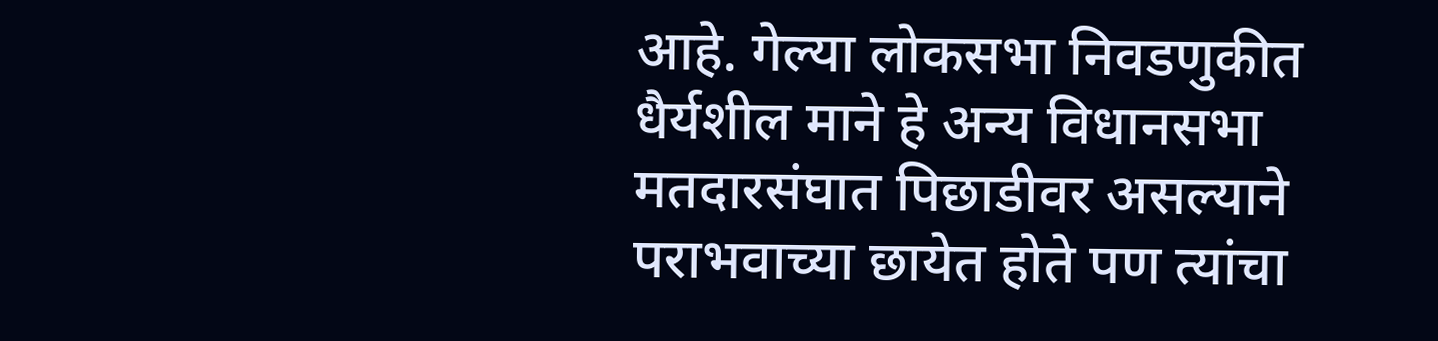आहे. गेल्या लोकसभा निवडणुकीत धैर्यशील माने हे अन्य विधानसभा मतदारसंघात पिछाडीवर असल्याने पराभवाच्या छायेत होते पण त्यांचा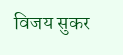विजय सुकर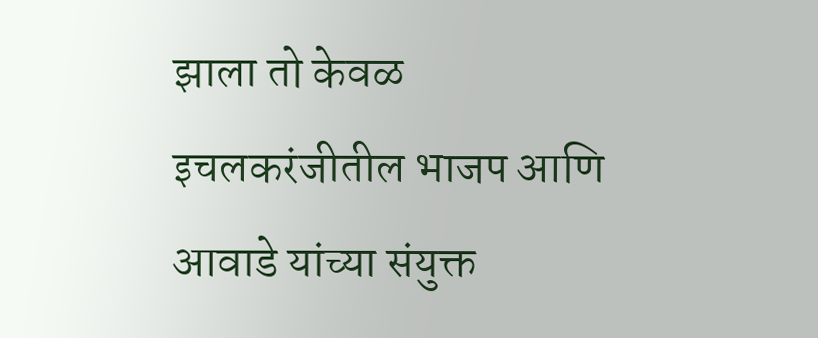झाला तो केवळ इचलकरंजीतील भाजप आणि आवाडे यांच्या संयुक्त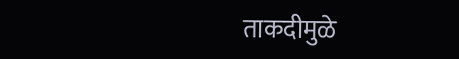ताकदीमुळे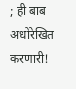; ही बाब अधोरेखित करणारी!